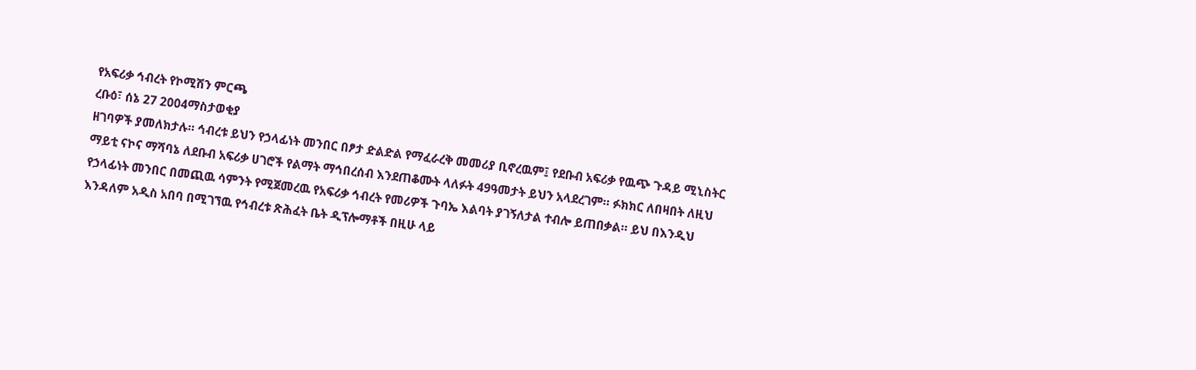የአፍሪቃ ኅብረት የኮሚሽን ምርጫ
ረቡዕ፣ ሰኔ 27 2004ማስታወቂያ
ዘገባዎች ያመለክታሉ። ኅብረቱ ይህን የኃላፊነት መንበር በፆታ ድልድል የማፈራረቅ መመሪያ ቢኖረዉም፤ የደቡብ አፍሪቃ የዉጭ ጉዳይ ሚኒስትር ማይቲ ናኮና ማሻባኔ ለደቡብ አፍሪቃ ሀገሮች የልማት ማኅበረሰብ እንደጠቆሙት ላለፉት 49ዓመታት ይህን አላደረገም። ፉክክር ለበዛበት ለዚህ የኃላፊነት መንበር በመጪዉ ሳምንት የሚጀመረዉ የአፍሪቃ ኅብረት የመሪዎች ጉባኤ እልባት ያገኝለታል ተብሎ ይጠበቃል። ይህ በእንዲህ እንዳለም አዲስ አበባ በሚገኘዉ የኅብረቱ ጽሕፈት ቤት ዲፕሎማቶች በዚሁ ላይ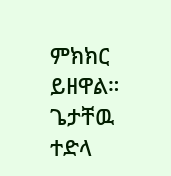ምክክር ይዘዋል።
ጌታቸዉ ተድላ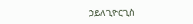ኃይለጊዮርጊስ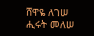ሸዋዬ ለገሠ
ሒሩት መለሠ